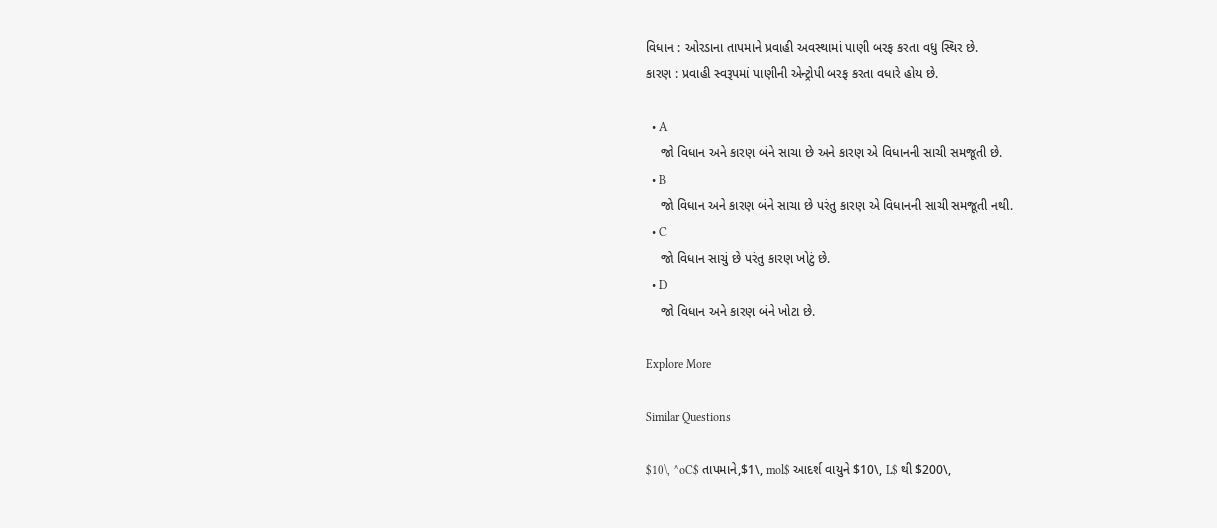વિધાન : ઓરડાના તાપમાને પ્રવાહી અવસ્થામાં પાણી બરફ કરતા વધુ સ્થિર છે.
કારણ : પ્રવાહી સ્વરૂપમાં પાણીની એન્ટ્રોપી બરફ કરતા વધારે હોય છે.

  • A
    જો વિધાન અને કારણ બંને સાચા છે અને કારણ એ વિધાનની સાચી સમજૂતી છે.
  • B
    જો વિધાન અને કારણ બંને સાચા છે પરંતુ કારણ એ વિધાનની સાચી સમજૂતી નથી.
  • C
    જો વિધાન સાચું છે પરંતુ કારણ ખોટું છે.
  • D
    જો વિધાન અને કારણ બંને ખોટા છે.

Explore More

Similar Questions

$10\, ^oC$ તાપમાને,$1\, mol$ આદર્શ વાયુને $10\, L$ થી $200\,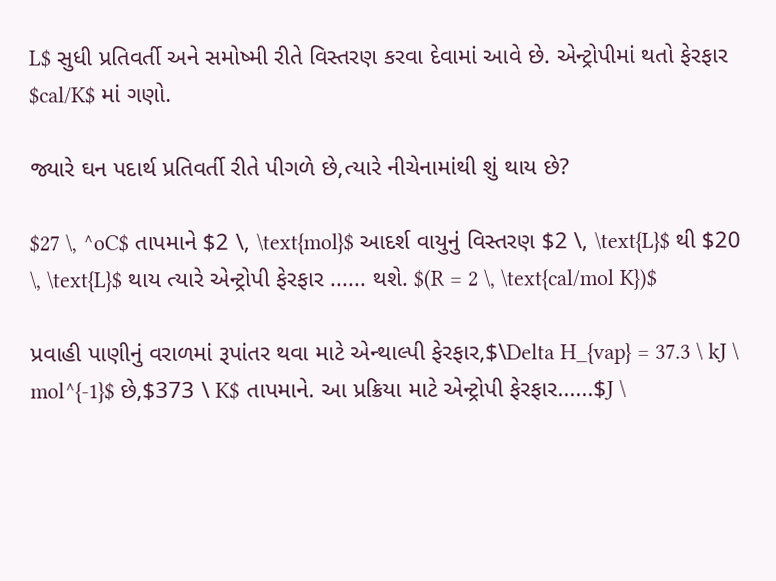L$ સુધી પ્રતિવર્તી અને સમોષ્મી રીતે વિસ્તરણ કરવા દેવામાં આવે છે. એન્ટ્રોપીમાં થતો ફેરફાર $cal/K$ માં ગણો.

જ્યારે ઘન પદાર્થ પ્રતિવર્તી રીતે પીગળે છે,ત્યારે નીચેનામાંથી શું થાય છે?

$27 \, ^oC$ તાપમાને $2 \, \text{mol}$ આદર્શ વાયુનું વિસ્તરણ $2 \, \text{L}$ થી $20 \, \text{L}$ થાય ત્યારે એન્ટ્રોપી ફેરફાર ...... થશે. $(R = 2 \, \text{cal/mol K})$

પ્રવાહી પાણીનું વરાળમાં રૂપાંતર થવા માટે એન્થાલ્પી ફેરફાર,$\Delta H_{vap} = 37.3 \ kJ \ mol^{-1}$ છે,$373 \ K$ તાપમાને. આ પ્રક્રિયા માટે એન્ટ્રોપી ફેરફાર......$J \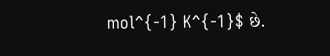mol^{-1} K^{-1}$ છે.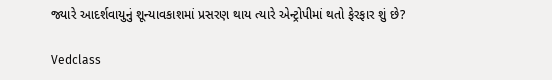જ્યારે આદર્શવાયુનું શૂન્યાવકાશમાં પ્રસરણ થાય ત્યારે એન્ટ્રોપીમાં થતો ફેરફાર શું છે?

Vedclass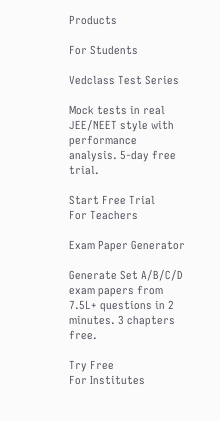Products

For Students

Vedclass Test Series

Mock tests in real JEE/NEET style with performance analysis. 5-day free trial.

Start Free Trial
For Teachers

Exam Paper Generator

Generate Set A/B/C/D exam papers from 7.5L+ questions in 2 minutes. 3 chapters free.

Try Free
For Institutes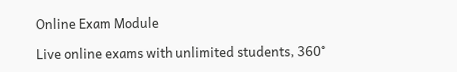Online Exam Module

Live online exams with unlimited students, 360°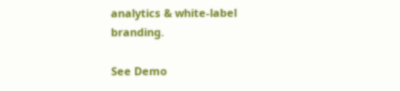analytics & white-label branding.

See Demo